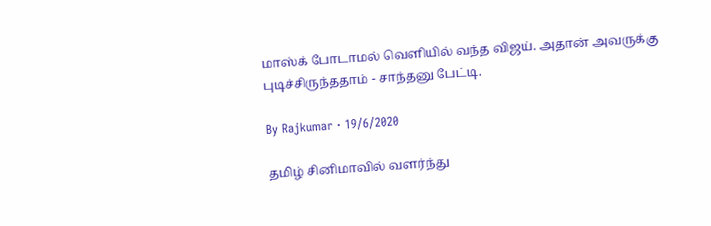மாஸ்க் போடாமல் வெளியில் வந்த விஜய். அதான் அவருக்கு புடிச்சிருந்ததாம் - சாந்தனு பேட்டி.

By Rajkumar · 19/6/2020

தமிழ் சினிமாவில் வளர்ந்து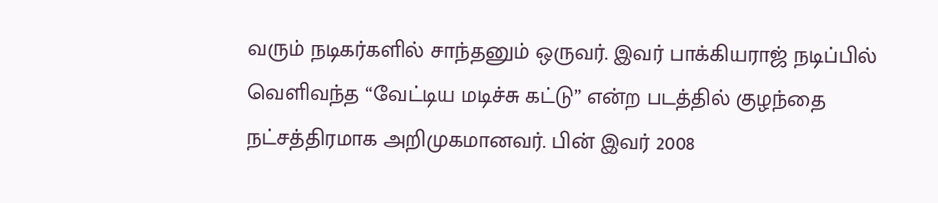வரும் நடிகர்களில் சாந்தனும் ஒருவர். இவர் பாக்கியராஜ் நடிப்பில் வெளிவந்த “வேட்டிய மடிச்சு கட்டு” என்ற படத்தில் குழந்தை நட்சத்திரமாக அறிமுகமானவர். பின் இவர் 2008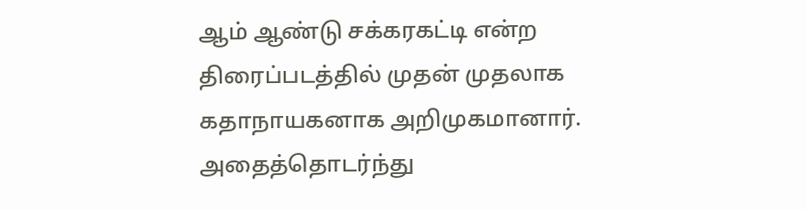ஆம் ஆண்டு சக்கரகட்டி என்ற திரைப்படத்தில் முதன் முதலாக கதாநாயகனாக அறிமுகமானார். அதைத்தொடர்ந்து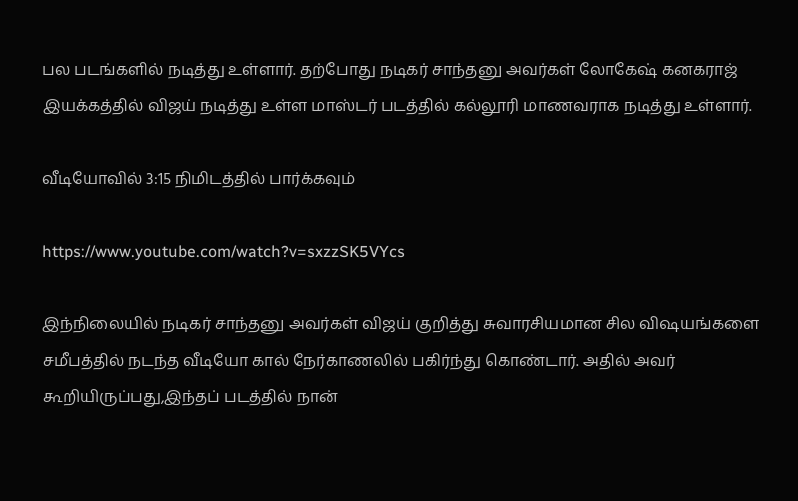பல படங்களில் நடித்து உள்ளார். தற்போது நடிகர் சாந்தனு அவர்கள் லோகேஷ் கனகராஜ் இயக்கத்தில் விஜய் நடித்து உள்ள மாஸ்டர் படத்தில் கல்லூரி மாணவராக நடித்து உள்ளார்.

வீடியோவில் 3:15 நிமிடத்தில் பார்க்கவும்

https://www.youtube.com/watch?v=sxzzSK5VYcs

இந்நிலையில் நடிகர் சாந்தனு அவர்கள் விஜய் குறித்து சுவாரசியமான சில விஷயங்களை சமீபத்தில் நடந்த வீடியோ கால் நேர்காணலில் பகிர்ந்து கொண்டார். அதில் அவர் கூறியிருப்பது,இந்தப் படத்தில் நான்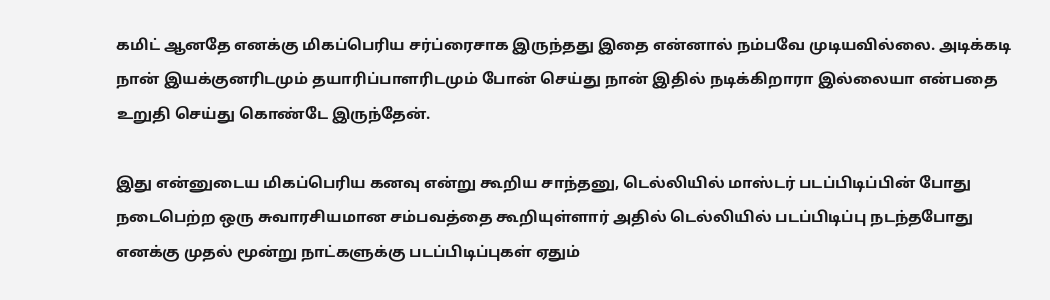கமிட் ஆனதே எனக்கு மிகப்பெரிய சர்ப்ரைசாக இருந்தது இதை என்னால் நம்பவே முடியவில்லை. அடிக்கடி நான் இயக்குனரிடமும் தயாரிப்பாளரிடமும் போன் செய்து நான் இதில் நடிக்கிறாரா இல்லையா என்பதை உறுதி செய்து கொண்டே இருந்தேன்.

இது என்னுடைய மிகப்பெரிய கனவு என்று கூறிய சாந்தனு, டெல்லியில் மாஸ்டர் படப்பிடிப்பின் போது நடைபெற்ற ஒரு சுவாரசியமான சம்பவத்தை கூறியுள்ளார் அதில் டெல்லியில் படப்பிடிப்பு நடந்தபோது எனக்கு முதல் மூன்று நாட்களுக்கு படப்பிடிப்புகள் ஏதும்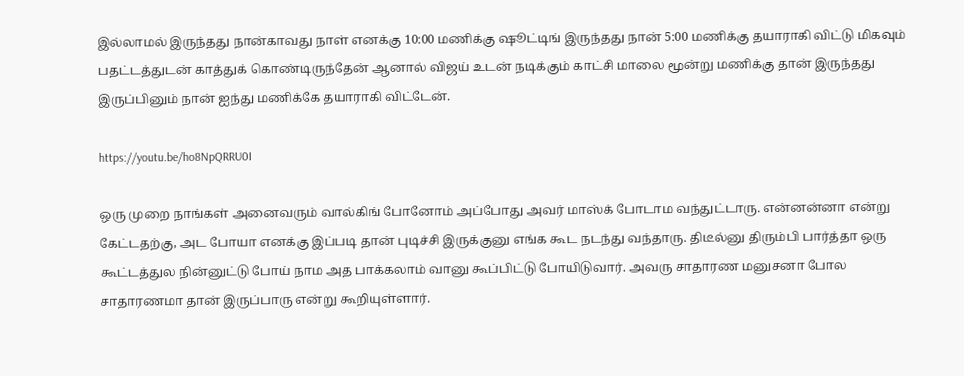இல்லாமல் இருந்தது நான்காவது நாள் எனக்கு 10:00 மணிக்கு ஷூட்டிங் இருந்தது நான் 5:00 மணிக்கு தயாராகி விட்டு மிகவும் பதட்டத்துடன் காத்துக் கொண்டிருந்தேன் ஆனால் விஜய் உடன் நடிக்கும் காட்சி மாலை மூன்று மணிக்கு தான் இருந்தது இருப்பினும் நான் ஐந்து மணிக்கே தயாராகி விட்டேன்.

https://youtu.be/ho8NpQRRU0I

ஒரு முறை நாங்கள் அனைவரும் வால்கிங் போனோம் அப்போது அவர் மாஸ்க் போடாம வந்துட்டாரு. என்னன்னா என்று கேட்டதற்கு, அட போயா எனக்கு இப்படி தான் புடிச்சி இருக்குனு எங்க கூட நடந்து வந்தாரு. திடீல்னு திரும்பி பார்த்தா ஒரு கூட்டத்துல நின்னுட்டு போய் நாம அத பாக்கலாம் வானு கூப்பிட்டு போயிடுவார். அவரு சாதாரண மனுசனா போல சாதாரணமா தான் இருப்பாரு என்று கூறியுள்ளார்.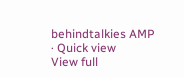behindtalkies AMP · Quick view
View full